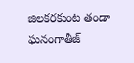జిలకరకుంట తండా ఘనంగాతీజ్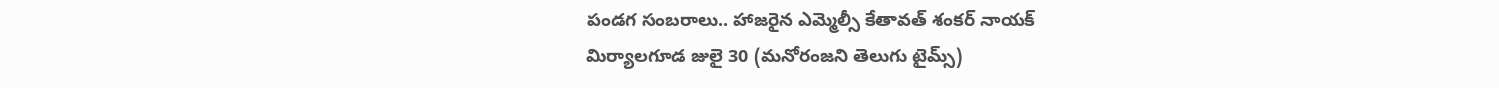పండగ సంబరాలు.. హాజరైన ఎమ్మెల్సీ కేతావత్ శంకర్ నాయక్
మిర్యాలగూడ జులై 30 (మనోరంజని తెలుగు టైమ్స్)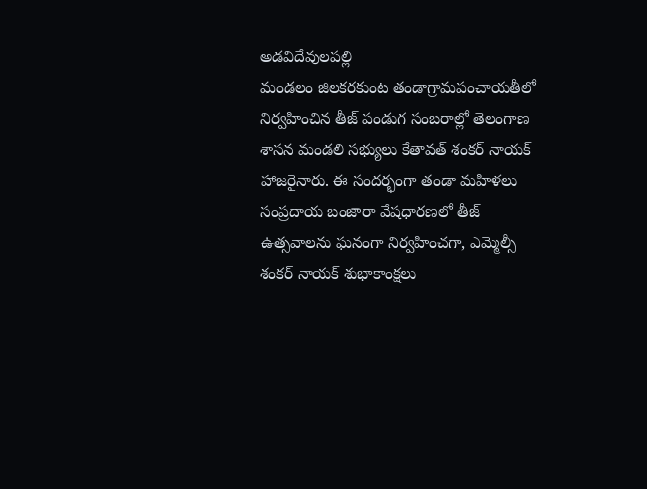అడవిదేవులపల్లి
మండలం జిలకరకుంట తండాగ్రామపంచాయతీలో నిర్వహించిన తీజ్ పండుగ సంబరాల్లో తెలంగాణ శాసన మండలి సభ్యులు కేతావత్ శంకర్ నాయక్ హాజరైనారు. ఈ సందర్భంగా తండా మహిళలు సంప్రదాయ బంజారా వేషధారణలో తీజ్ ఉత్సవాలను ఘనంగా నిర్వహించగా, ఎమ్మెల్సీ శంకర్ నాయక్ శుభాకాంక్షలు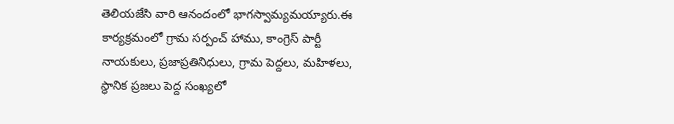తెలియజేసి వారి ఆనందంలో భాగస్వామ్యమయ్యారు.ఈ కార్యక్రమంలో గ్రామ సర్పంచ్ హాము, కాంగ్రెస్ పార్టీ నాయకులు, ప్రజాప్రతినిధులు, గ్రామ పెద్దలు, మహిళలు, స్థానిక ప్రజలు పెద్ద సంఖ్యలో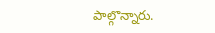పాల్గొన్నారు.